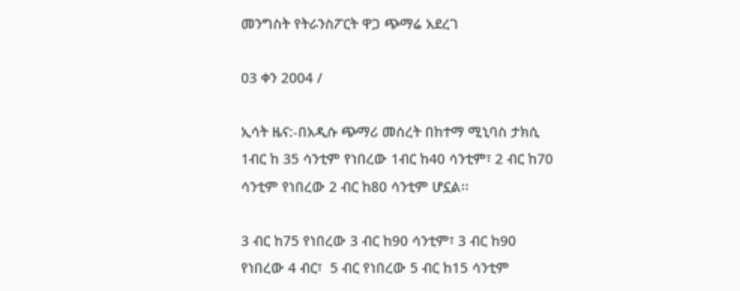መንግስት የትራንስፖርት ዋጋ ጭማሬ አደረገ

03 ቀን 2004 /

ኢሳት ዜና:-በአዲሱ ጭማሪ መሰረት በከተማ ሚኒባስ ታክሲ 1ብር ከ 35 ሳንቲም የነበረው 1ብር ከ40 ሳንቲም፣ 2 ብር ከ70 ሳንቲም የነበረው 2 ብር ከ80 ሳንቲም ሆኗል፡፡

3 ብር ከ75 የነበረው 3 ብር ከ90 ሳንቲም፣ 3 ብር ከ90 የነበረው 4 ብር፣  5 ብር የነበረው 5 ብር ከ15 ሳንቲም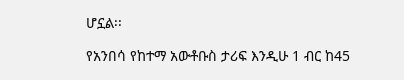ሆኗል፡፡

የአንበሳ የከተማ አውቶቡስ ታሪፍ እንዲሁ 1 ብር ከ45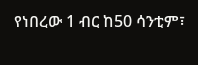የነበረው 1 ብር ከ50 ሳንቲም፣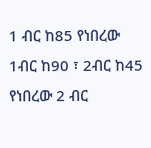1 ብር ከ85 የነበረው 1ብር ከ90 ፣ 2ብር ከ45 የነበረው 2 ብር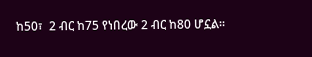ከ50፣  2 ብር ከ75 የነበረው 2 ብር ከ80 ሆኗል፡፡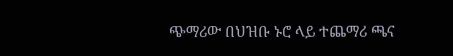ጭማሪው በህዝቡ ኑሮ ላይ ተጨማሪ ጫና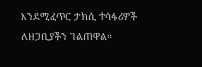እንደሚፈጥር ታክሲ ተሳፋሪዎች ለዘጋቢያችን ገልጠዋል።